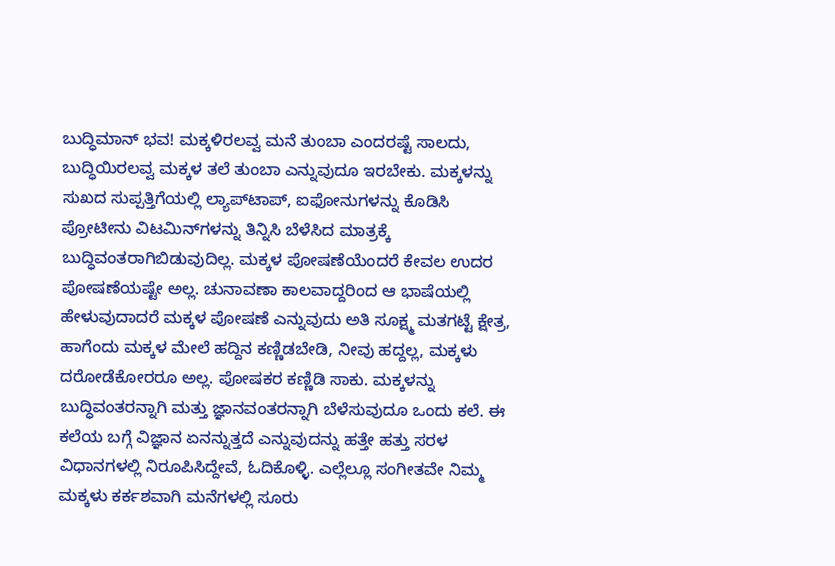ಬುದ್ಧಿಮಾನ್ ಭವ! ಮಕ್ಕಳಿರಲವ್ವ ಮನೆ ತುಂಬಾ ಎಂದರಷ್ಟೆ ಸಾಲದು, ಬುದ್ಧಿಯಿರಲವ್ವ ಮಕ್ಕಳ ತಲೆ ತುಂಬಾ ಎನ್ನುವುದೂ ಇರಬೇಕು. ಮಕ್ಕಳನ್ನು ಸುಖದ ಸುಪ್ಪತ್ತಿಗೆಯಲ್ಲಿ ಲ್ಯಾಪ್‌ಟಾಪ್, ಐಫೋನುಗಳನ್ನು ಕೊಡಿಸಿ ಪ್ರೋಟೀನು ವಿಟಮಿನ್‌ಗಳನ್ನು ತಿನ್ನಿಸಿ ಬೆಳೆಸಿದ ಮಾತ್ರಕ್ಕೆ ಬುದ್ಧಿವಂತರಾಗಿಬಿಡುವುದಿಲ್ಲ. ಮಕ್ಕಳ ಪೋಷಣೆಯೆಂದರೆ ಕೇವಲ ಉದರ ಪೋಷಣೆಯಷ್ಟೇ ಅಲ್ಲ. ಚುನಾವಣಾ ಕಾಲವಾದ್ದರಿಂದ ಆ ಭಾಷೆಯಲ್ಲಿ ಹೇಳುವುದಾದರೆ ಮಕ್ಕಳ ಪೋಷಣೆ ಎನ್ನುವುದು ಅತಿ ಸೂಕ್ಷ್ಮ ಮತಗಟ್ಟೆ ಕ್ಷೇತ್ರ, ಹಾಗೆಂದು ಮಕ್ಕಳ ಮೇಲೆ ಹದ್ದಿನ ಕಣ್ಣಿಡಬೇಡಿ, ನೀವು ಹದ್ದಲ್ಲ, ಮಕ್ಕಳು ದರೋಡೆಕೋರರೂ ಅಲ್ಲ. ಪೋಷಕರ ಕಣ್ಣಿಡಿ ಸಾಕು. ಮಕ್ಕಳನ್ನು ಬುದ್ಧಿವಂತರನ್ನಾಗಿ ಮತ್ತು ಜ್ಞಾನವಂತರನ್ನಾಗಿ ಬೆಳೆಸುವುದೂ ಒಂದು ಕಲೆ. ಈ ಕಲೆಯ ಬಗ್ಗೆ ವಿಜ್ಞಾನ ಏನನ್ನುತ್ತದೆ ಎನ್ನುವುದನ್ನು ಹತ್ತೇ ಹತ್ತು ಸರಳ ವಿಧಾನಗಳಲ್ಲಿ ನಿರೂಪಿಸಿದ್ದೇವೆ, ಓದಿಕೊಳ್ಳಿ. ಎಲ್ಲೆಲ್ಲೂ ಸಂಗೀತವೇ ನಿಮ್ಮ ಮಕ್ಕಳು ಕರ್ಕಶವಾಗಿ ಮನೆಗಳಲ್ಲಿ ಸೂರು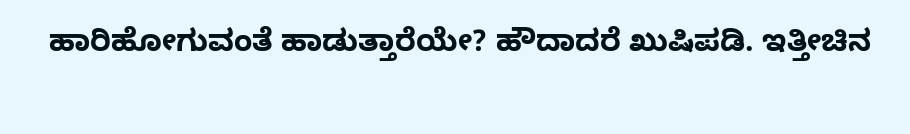ಹಾರಿಹೋಗುವಂತೆ ಹಾಡುತ್ತಾರೆಯೇ? ಹೌದಾದರೆ ಖುಷಿಪಡಿ. ಇತ್ತೀಚಿನ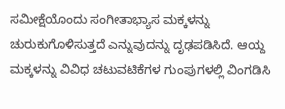ಸಮೀಕ್ಷೆಯೊಂದು ಸಂಗೀತಾಭ್ಯಾಸ ಮಕ್ಕಳನ್ನು ಚುರುಕುಗೊಳಿಸುತ್ತದೆ ಎನ್ನುವುದನ್ನು ದೃಢಪಡಿಸಿದೆ. ಆಯ್ದ ಮಕ್ಕಳನ್ನು ವಿವಿಧ ಚಟುವಟಿಕೆಗಳ ಗುಂಪುಗಳಲ್ಲಿ ವಿಂಗಡಿಸಿ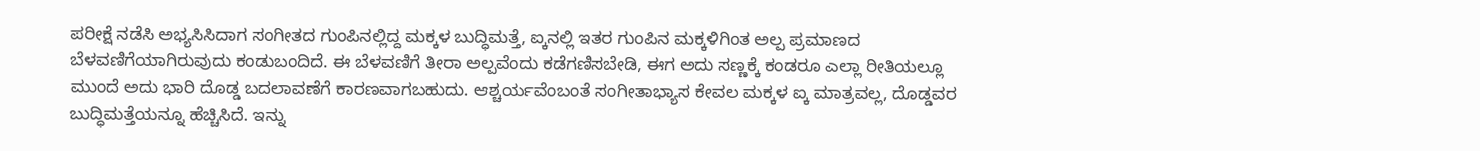ಪರೀಕ್ಷೆ ನಡೆಸಿ ಅಭ್ಯಸಿಸಿದಾಗ ಸಂಗೀತದ ಗುಂಪಿನಲ್ಲಿದ್ದ ಮಕ್ಕಳ ಬುದ್ಧಿಮತ್ತೆ, ಐ್ಕನಲ್ಲಿ ಇತರ ಗುಂಪಿನ ಮಕ್ಕಳಿಗಿಂತ ಅಲ್ಪ ಪ್ರಮಾಣದ ಬೆಳವಣಿಗೆಯಾಗಿರುವುದು ಕಂಡುಬಂದಿದೆ. ಈ ಬೆಳವಣಿಗೆ ತೀರಾ ಅಲ್ಪವೆಂದು ಕಡೆಗಣಿಸಬೇಡಿ, ಈಗ ಅದು ಸಣ್ಣಕ್ಕೆ ಕಂಡರೂ ಎಲ್ಲಾ ರೀತಿಯಲ್ಲೂ ಮುಂದೆ ಅದು ಭಾರಿ ದೊಡ್ಡ ಬದಲಾವಣೆಗೆ ಕಾರಣವಾಗಬಹುದು. ಆಶ್ಚರ್ಯವೆಂಬಂತೆ ಸಂಗೀತಾಭ್ಯಾಸ ಕೇವಲ ಮಕ್ಕಳ ಐ್ಕ ಮಾತ್ರವಲ್ಲ, ದೊಡ್ಡವರ ಬುದ್ಧಿಮತ್ತೆಯನ್ನೂ ಹೆಚ್ಚಿಸಿದೆ. ಇನ್ನು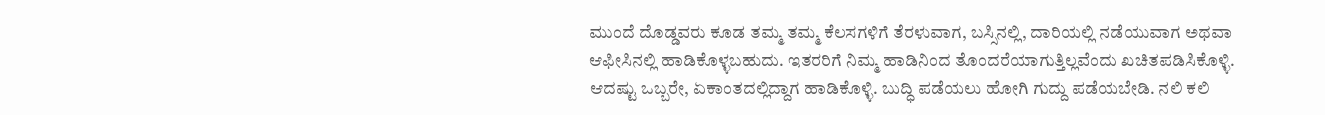ಮುಂದೆ ದೊಡ್ಡವರು ಕೂಡ ತಮ್ಮ ತಮ್ಮ ಕೆಲಸಗಳಿಗೆ ತೆರಳುವಾಗ, ಬಸ್ಸಿನಲ್ಲಿ, ದಾರಿಯಲ್ಲಿ ನಡೆಯುವಾಗ ಅಥವಾ ಆಫೀಸಿನಲ್ಲಿ ಹಾಡಿಕೊಳ್ಳಬಹುದು. ಇತರರಿಗೆ ನಿಮ್ಮ ಹಾಡಿನಿಂದ ತೊಂದರೆಯಾಗುತ್ತಿಲ್ಲವೆಂದು ಖಚಿತಪಡಿಸಿಕೊಳ್ಳಿ. ಆದಷ್ಟು ಒಬ್ಬರೇ, ಏಕಾಂತದಲ್ಲಿದ್ದಾಗ ಹಾಡಿಕೊಳ್ಳಿ. ಬುದ್ಧಿ ಪಡೆಯಲು ಹೋಗಿ ಗುದ್ದು ಪಡೆಯಬೇಡಿ. ನಲಿ ಕಲಿ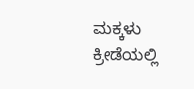ಮಕ್ಕಳು ಕ್ರೀಡೆಯಲ್ಲಿ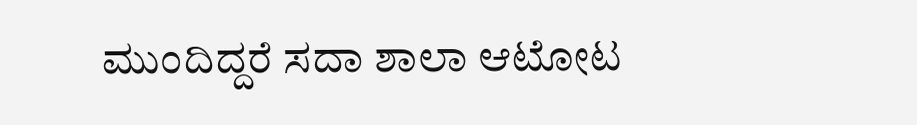ಮುಂದಿದ್ದರೆ ಸದಾ ಶಾಲಾ ಆಟೋಟ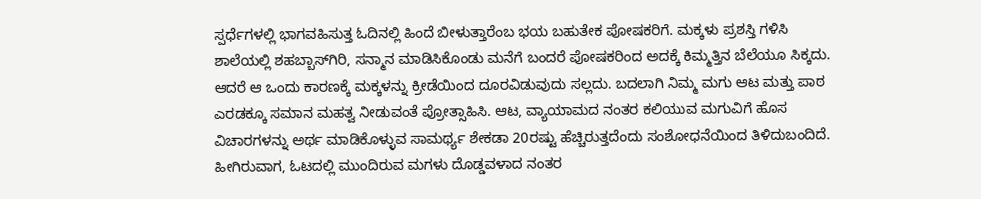ಸ್ಪರ್ಧೆಗಳಲ್ಲಿ ಭಾಗವಹಿಸುತ್ತ ಓದಿನಲ್ಲಿ ಹಿಂದೆ ಬೀಳುತ್ತಾರೆಂಬ ಭಯ ಬಹುತೇಕ ಪೋಷಕರಿಗೆ. ಮಕ್ಕಳು ಪ್ರಶಸ್ತಿ ಗಳಿಸಿ ಶಾಲೆಯಲ್ಲಿ ಶಹಬ್ಬಾಸ್‌ಗಿರಿ, ಸನ್ಮಾನ ಮಾಡಿಸಿಕೊಂಡು ಮನೆಗೆ ಬಂದರೆ ಪೋಷಕರಿಂದ ಅದಕ್ಕೆ ಕಿಮ್ಮತ್ತಿನ ಬೆಲೆಯೂ ಸಿಕ್ಕದು. ಆದರೆ ಆ ಒಂದು ಕಾರಣಕ್ಕೆ ಮಕ್ಕಳನ್ನು ಕ್ರೀಡೆಯಿಂದ ದೂರವಿಡುವುದು ಸಲ್ಲದು. ಬದಲಾಗಿ ನಿಮ್ಮ ಮಗು ಆಟ ಮತ್ತು ಪಾಠ ಎರಡಕ್ಕೂ ಸಮಾನ ಮಹತ್ವ ನೀಡುವಂತೆ ಪ್ರೋತ್ಸಾಹಿಸಿ. ಆಟ, ವ್ಯಾಯಾಮದ ನಂತರ ಕಲಿಯುವ ಮಗುವಿಗೆ ಹೊಸ ವಿಚಾರಗಳನ್ನು ಅರ್ಥ ಮಾಡಿಕೊಳ್ಳುವ ಸಾಮರ್ಥ್ಯ ಶೇಕಡಾ 20ರಷ್ಟು ಹೆಚ್ಚಿರುತ್ತದೆಂದು ಸಂಶೋಧನೆಯಿಂದ ತಿಳಿದುಬಂದಿದೆ. ಹೀಗಿರುವಾಗ, ಓಟದಲ್ಲಿ ಮುಂದಿರುವ ಮಗಳು ದೊಡ್ಡವಳಾದ ನಂತರ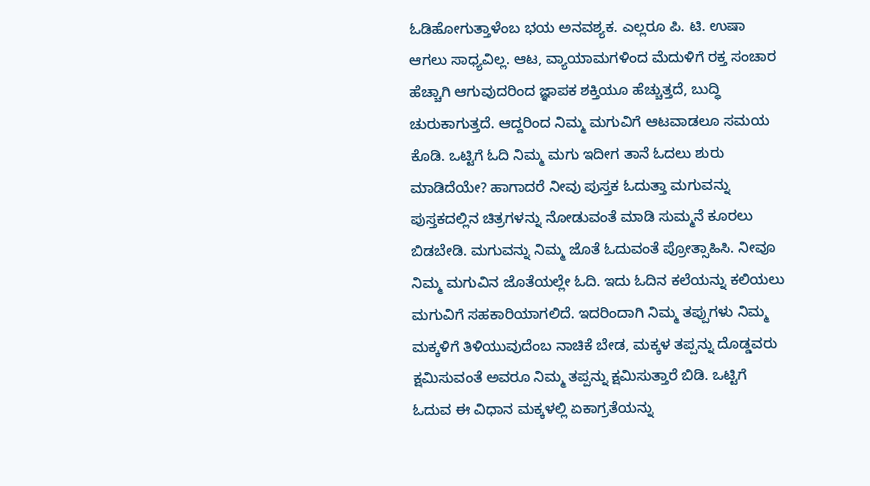ಓಡಿಹೋಗುತ್ತಾಳೆಂಬ ಭಯ ಅನವಶ್ಯಕ. ಎಲ್ಲರೂ ಪಿ. ಟಿ. ಉಷಾ ಆಗಲು ಸಾಧ್ಯವಿಲ್ಲ. ಆಟ, ವ್ಯಾಯಾಮಗಳಿಂದ ಮೆದುಳಿಗೆ ರಕ್ತ ಸಂಚಾರ ಹೆಚ್ಚಾಗಿ ಆಗುವುದರಿಂದ ಜ್ಞಾಪಕ ಶಕ್ತಿಯೂ ಹೆಚ್ಚುತ್ತದೆ, ಬುದ್ಧಿ ಚುರುಕಾಗುತ್ತದೆ. ಆದ್ದರಿಂದ ನಿಮ್ಮ ಮಗುವಿಗೆ ಆಟವಾಡಲೂ ಸಮಯ ಕೊಡಿ. ಒಟ್ಟಿಗೆ ಓದಿ ನಿಮ್ಮ ಮಗು ಇದೀಗ ತಾನೆ ಓದಲು ಶುರು ಮಾಡಿದೆಯೇ? ಹಾಗಾದರೆ ನೀವು ಪುಸ್ತಕ ಓದುತ್ತಾ ಮಗುವನ್ನು ಪುಸ್ತಕದಲ್ಲಿನ ಚಿತ್ರಗಳನ್ನು ನೋಡುವಂತೆ ಮಾಡಿ ಸುಮ್ಮನೆ ಕೂರಲು ಬಿಡಬೇಡಿ. ಮಗುವನ್ನು ನಿಮ್ಮ ಜೊತೆ ಓದುವಂತೆ ಪ್ರೋತ್ಸಾಹಿಸಿ. ನೀವೂ ನಿಮ್ಮ ಮಗುವಿನ ಜೊತೆಯಲ್ಲೇ ಓದಿ. ಇದು ಓದಿನ ಕಲೆಯನ್ನು ಕಲಿಯಲು ಮಗುವಿಗೆ ಸಹಕಾರಿಯಾಗಲಿದೆ. ಇದರಿಂದಾಗಿ ನಿಮ್ಮ ತಪ್ಪುಗಳು ನಿಮ್ಮ ಮಕ್ಕಳಿಗೆ ತಿಳಿಯುವುದೆಂಬ ನಾಚಿಕೆ ಬೇಡ, ಮಕ್ಕಳ ತಪ್ಪನ್ನು ದೊಡ್ಡವರು ಕ್ಷಮಿಸುವಂತೆ ಅವರೂ ನಿಮ್ಮ ತಪ್ಪನ್ನು ಕ್ಷಮಿಸುತ್ತಾರೆ ಬಿಡಿ. ಒಟ್ಟಿಗೆ ಓದುವ ಈ ವಿಧಾನ ಮಕ್ಕಳಲ್ಲಿ ಏಕಾಗ್ರತೆಯನ್ನು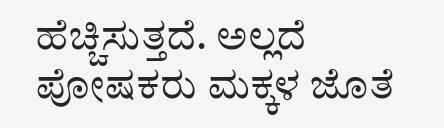ಹೆಚ್ಚಿಸುತ್ತದೆ. ಅಲ್ಲದೆ ಪೋಷಕರು ಮಕ್ಕಳ ಜೊತೆ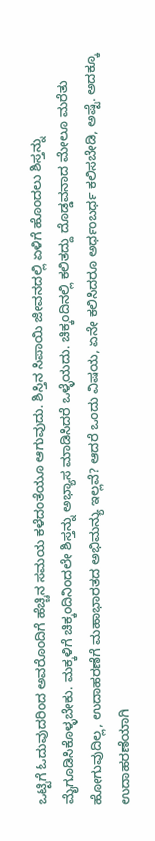ಒಟ್ಟಿಗೆ ಓದುವುದರಿಂದ ಅವರೊಂದಿಗೆ ಹೆಚ್ಚಿನ ಸಮಯ ಕಳೆದಂತೆಯೂ ಆಗುವುದು. ಶಿಸ್ತಿನ ಸಿಪಾಯಿ ಜೀವನದಲ್ಲಿ ಏಳಿಗೆ ಹೊಂದಲು ಶಿಸ್ತನ್ನು ಮೈಗೂಡಿಸಿಕೊಳ್ಳಬೇಕು. ಮಕ್ಕಳಿಗೆ ಚಿಕ್ಕಂದಿನಿಂದಲೇ ಶಿಸ್ತನ್ನು ಅಭ್ಯಾಸ ಮಾಡಿಸಿದರೆ ಒಳ್ಳೆಯದು. ಚಿಕ್ಕಂದಿನಲ್ಲಿ ಕಲಿತದ್ದು ದೊಡ್ಡವನಾದ ಮೇಲೂ ಮರೆತು ಹೋಗುವುದಿಲ್ಲ, ಉದಾಹರಣೆಗೆ ಮಹಾಭಾರತದ ಅಭಿಮನ್ಯು ಇಲ್ಲವೆ? ಆದರೆ ಒಂದು ವಿಷಯ, ಏನೇ ಕಲಿಸಿದರೂ ಅರ್ಧಂಬರ್ಧ ಕಲಿಸಬೇಡಿ, ಅಷ್ಟೆ. ಅದಕ್ಕೂ ಉದಾಹರಣೆಯಾಗಿ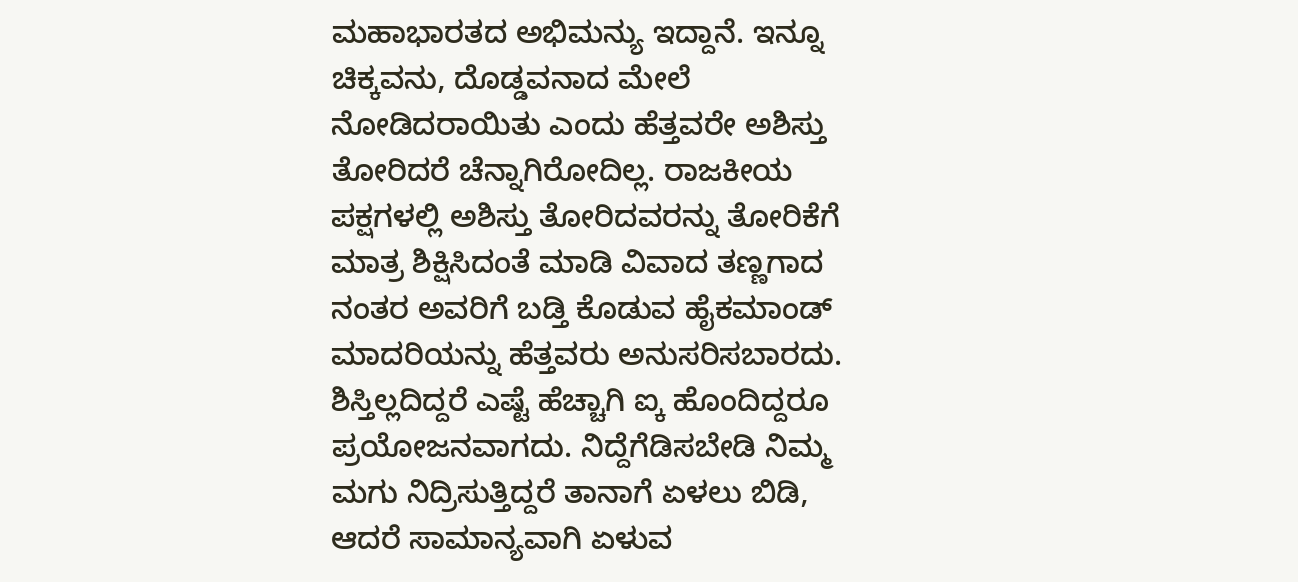ಮಹಾಭಾರತದ ಅಭಿಮನ್ಯು ಇದ್ದಾನೆ. ಇನ್ನೂ ಚಿಕ್ಕವನು, ದೊಡ್ಡವನಾದ ಮೇಲೆ ನೋಡಿದರಾಯಿತು ಎಂದು ಹೆತ್ತವರೇ ಅಶಿಸ್ತು ತೋರಿದರೆ ಚೆನ್ನಾಗಿರೋದಿಲ್ಲ. ರಾಜಕೀಯ ಪಕ್ಷಗಳಲ್ಲಿ ಅಶಿಸ್ತು ತೋರಿದವರನ್ನು ತೋರಿಕೆಗೆ ಮಾತ್ರ ಶಿಕ್ಷಿಸಿದಂತೆ ಮಾಡಿ ವಿವಾದ ತಣ್ಣಗಾದ ನಂತರ ಅವರಿಗೆ ಬಡ್ತಿ ಕೊಡುವ ಹೈಕಮಾಂಡ್ ಮಾದರಿಯನ್ನು ಹೆತ್ತವರು ಅನುಸರಿಸಬಾರದು. ಶಿಸ್ತಿಲ್ಲದಿದ್ದರೆ ಎಷ್ಟೆ ಹೆಚ್ಚಾಗಿ ಐ್ಕ ಹೊಂದಿದ್ದರೂ ಪ್ರಯೋಜನವಾಗದು. ನಿದ್ದೆಗೆಡಿಸಬೇಡಿ ನಿಮ್ಮ ಮಗು ನಿದ್ರಿಸುತ್ತಿದ್ದರೆ ತಾನಾಗೆ ಏಳಲು ಬಿಡಿ, ಆದರೆ ಸಾಮಾನ್ಯವಾಗಿ ಏಳುವ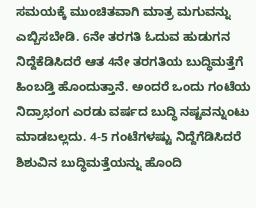ಸಮಯಕ್ಕೆ ಮುಂಚಿತವಾಗಿ ಮಾತ್ರ ಮಗುವನ್ನು ಎಬ್ಬಿಸಬೇಡಿ. 6ನೇ ತರಗತಿ ಓದುವ ಹುಡುಗನ ನಿದ್ದೆಕೆಡಿಸಿದರೆ ಆತ 4ನೇ ತರಗತಿಯ ಬುದ್ಧಿಮತ್ತೆಗೆ ಹಿಂಬಡ್ತಿ ಹೊಂದುತ್ತಾನೆ. ಅಂದರೆ ಒಂದು ಗಂಟೆಯ ನಿದ್ರಾಭಂಗ ಎರಡು ವರ್ಷದ ಬುದ್ಧಿ ನಷ್ಟವನ್ನುಂಟು ಮಾಡಬಲ್ಲದು. 4-5 ಗಂಟೆಗಳಷ್ಟು ನಿದ್ದೆಗೆಡಿಸಿದರೆ ಶಿಶುವಿನ ಬುದ್ಧಿಮತ್ತೆಯನ್ನು ಹೊಂದಿ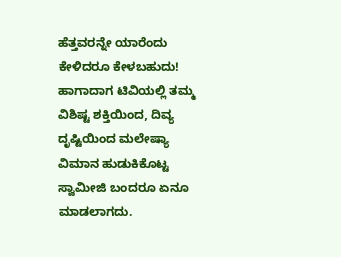ಹೆತ್ತವರನ್ನೇ ಯಾರೆಂದು ಕೇಳಿದರೂ ಕೇಳಬಹುದು! ಹಾಗಾದಾಗ ಟಿವಿಯಲ್ಲಿ ತಮ್ಮ ವಿಶಿಷ್ಟ ಶಕ್ತಿಯಿಂದ, ದಿವ್ಯ ದೃಷ್ಟಿಯಿಂದ ಮಲೇಷ್ಯಾ ವಿಮಾನ ಹುಡುಕಿಕೊಟ್ಟ ಸ್ವಾಮೀಜಿ ಬಂದರೂ ಏನೂ ಮಾಡಲಾಗದು.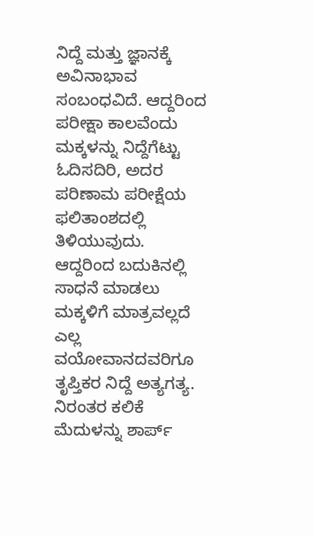ನಿದ್ದೆ ಮತ್ತು ಜ್ಞಾನಕ್ಕೆ ಅವಿನಾಭಾವ ಸಂಬಂಧವಿದೆ. ಆದ್ದರಿಂದ ಪರೀಕ್ಷಾ ಕಾಲವೆಂದು ಮಕ್ಕಳನ್ನು ನಿದ್ದೆಗೆಟ್ಟು ಓದಿಸದಿರಿ, ಅದರ ಪರಿಣಾಮ ಪರೀಕ್ಷೆಯ ಫಲಿತಾಂಶದಲ್ಲಿ ತಿಳಿಯುವುದು. ಆದ್ದರಿಂದ ಬದುಕಿನಲ್ಲಿ ಸಾಧನೆ ಮಾಡಲು ಮಕ್ಕಳಿಗೆ ಮಾತ್ರವಲ್ಲದೆ ಎಲ್ಲ ವಯೋವಾನದವರಿಗೂ ತೃಪ್ತಿಕರ ನಿದ್ದೆ ಅತ್ಯಗತ್ಯ. ನಿರಂತರ ಕಲಿಕೆ ಮೆದುಳನ್ನು ಶಾರ್ಪ್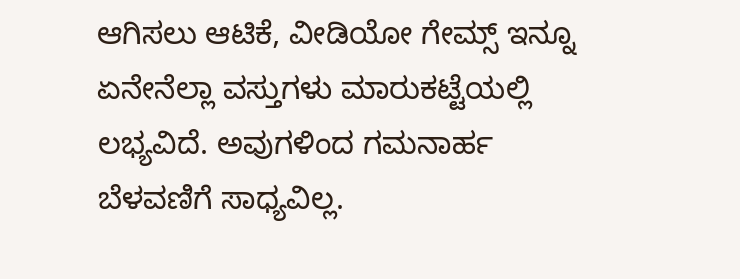ಆಗಿಸಲು ಆಟಿಕೆ, ವೀಡಿಯೋ ಗೇಮ್ಸ್ ಇನ್ನೂ ಏನೇನೆಲ್ಲಾ ವಸ್ತುಗಳು ಮಾರುಕಟ್ಟೆಯಲ್ಲಿ ಲಭ್ಯವಿದೆ. ಅವುಗಳಿಂದ ಗಮನಾರ್ಹ ಬೆಳವಣಿಗೆ ಸಾಧ್ಯವಿಲ್ಲ.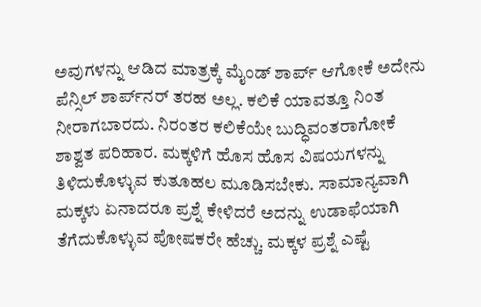ಅವುಗಳನ್ನು ಆಡಿದ ಮಾತ್ರಕ್ಕೆ ಮೈಂಡ್ ಶಾರ್ಪ್ ಆಗೋಕೆ ಅದೇನು ಪೆನ್ಸಿಲ್ ಶಾರ್ಪ್‌ನರ್ ತರಹ ಅಲ್ಲ. ಕಲಿಕೆ ಯಾವತ್ತೂ ನಿಂತ ನೀರಾಗಬಾರದು. ನಿರಂತರ ಕಲಿಕೆಯೇ ಬುದ್ಧಿವಂತರಾಗೋಕೆ ಶಾಶ್ವತ ಪರಿಹಾರ. ಮಕ್ಕಳಿಗೆ ಹೊಸ ಹೊಸ ವಿಷಯಗಳನ್ನು ತಿಳಿದುಕೊಳ್ಳುವ ಕುತೂಹಲ ಮೂಡಿಸಬೇಕು. ಸಾಮಾನ್ಯವಾಗಿ ಮಕ್ಕಳು ಏನಾದರೂ ಪ್ರಶ್ನೆ ಕೇಳಿದರೆ ಅದನ್ನು ಉಡಾಫೆಯಾಗಿ ತೆಗೆದುಕೊಳ್ಳುವ ಪೋಷಕರೇ ಹೆಚ್ಚು. ಮಕ್ಕಳ ಪ್ರಶ್ನೆ ಎಷ್ಟೆ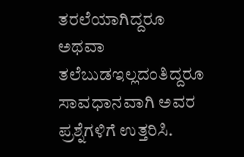ತರಲೆಯಾಗಿದ್ದರೂ ಅಥವಾ ತಲೆಬುಡಇಲ್ಲದಂತಿದ್ದರೂ ಸಾವಧಾನವಾಗಿ ಅವರ ಪ್ರಶ್ನೆಗಳಿಗೆ ಉತ್ತರಿಸಿ.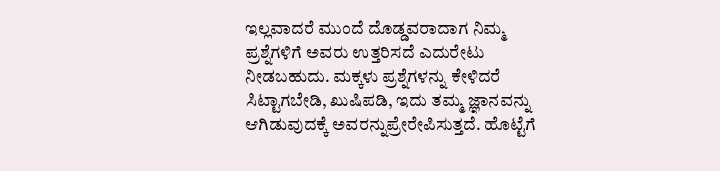ಇಲ್ಲವಾದರೆ ಮುಂದೆ ದೊಡ್ಡವರಾದಾಗ ನಿಮ್ಮ ಪ್ರಶ್ನೆಗಳಿಗೆ ಅವರು ಉತ್ತರಿಸದೆ ಎದುರೇಟು ನೀಡಬಹುದು. ಮಕ್ಕಳು ಪ್ರಶ್ನೆಗಳನ್ನು ಕೇಳಿದರೆ ಸಿಟ್ಟಾಗಬೇಡಿ, ಖುಷಿಪಡಿ, ಇದು ತಮ್ಮ ಜ್ಞಾನವನ್ನು ಆಗಿಡುವುದಕ್ಕೆ ಅವರನ್ನುಪ್ರೇರೇಪಿಸುತ್ತದೆ. ಹೊಟ್ಟೆಗೆ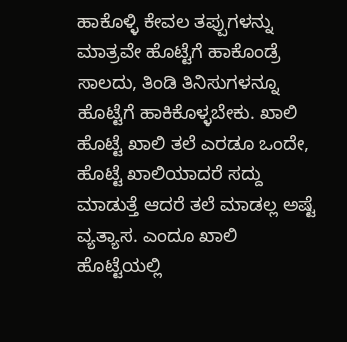ಹಾಕೊಳ್ಳಿ ಕೇವಲ ತಪ್ಪುಗಳನ್ನು ಮಾತ್ರವೇ ಹೊಟ್ಟೆಗೆ ಹಾಕೊಂಡ್ರೆ ಸಾಲದು, ತಿಂಡಿ ತಿನಿಸುಗಳನ್ನೂ ಹೊಟ್ಟೆಗೆ ಹಾಕಿಕೊಳ್ಳಬೇಕು. ಖಾಲಿ ಹೊಟ್ಟೆ ಖಾಲಿ ತಲೆ ಎರಡೂ ಒಂದೇ, ಹೊಟ್ಟೆ ಖಾಲಿಯಾದರೆ ಸದ್ದು ಮಾಡುತ್ತೆ ಆದರೆ ತಲೆ ಮಾಡಲ್ಲ ಅಷ್ಟೆ ವ್ಯತ್ಯಾಸ. ಎಂದೂ ಖಾಲಿ ಹೊಟ್ಟೆಯಲ್ಲಿ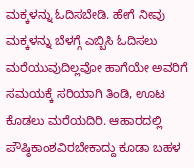ಮಕ್ಕಳನ್ನು ಓದಿಸಬೇಡಿ. ಹೇಗೆ ನೀವು ಮಕ್ಕಳನ್ನು ಬೆಳಗ್ಗೆ ಎಬ್ಬಿಸಿ ಓದಿಸಲು ಮರೆಯುವುದಿಲ್ಲವೋ ಹಾಗೆಯೇ ಅವರಿಗೆ ಸಮಯಕ್ಕೆ ಸರಿಯಾಗಿ ತಿಂಡಿ, ಊಟ ಕೊಡಲು ಮರೆಯದಿರಿ. ಆಹಾರದಲ್ಲಿ ಪೌಷ್ಠಿಕಾಂಶವಿರಬೇಕಾದ್ದು ಕೂಡಾ ಬಹಳ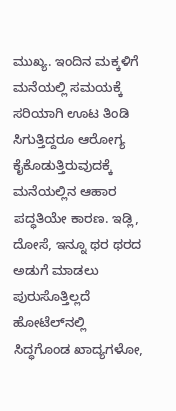ಮುಖ್ಯ. ಇಂದಿನ ಮಕ್ಕಳಿಗೆ ಮನೆಯಲ್ಲಿ ಸಮಯಕ್ಕೆ ಸರಿಯಾಗಿ ಊಟ ತಿಂಡಿ ಸಿಗುತ್ತಿದ್ದರೂ ಆರೋಗ್ಯ ಕೈಕೊಡುತ್ತಿರುವುದಕ್ಕೆ ಮನೆಯಲ್ಲಿನ ಆಹಾರ ಪದ್ಧತಿಯೇ ಕಾರಣ. ಇಡ್ಲಿ, ದೋಸೆ, ಇನ್ನೂ ಥರ ಥರದ ಅಡುಗೆ ಮಾಡಲು ಪುರುಸೊತ್ತಿಲ್ಲದೆ ಹೋಟೆಲ್‌ನಲ್ಲಿ ಸಿದ್ಧಗೊಂಡ ಖಾದ್ಯಗಳೋ,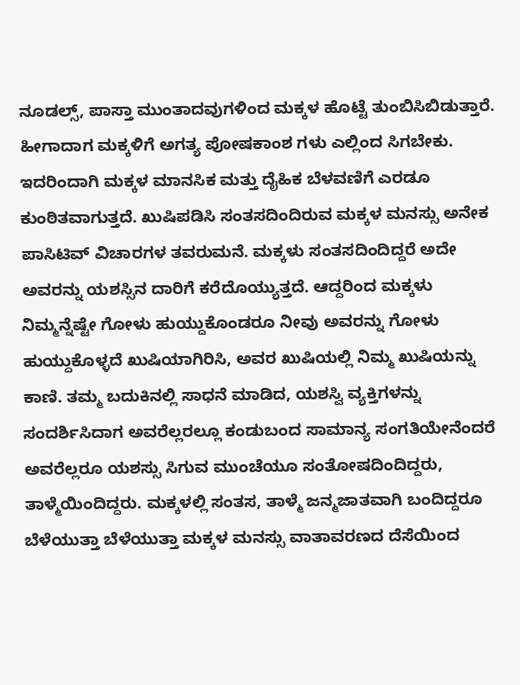ನೂಡಲ್ಸ್, ಪಾಸ್ತಾ ಮುಂತಾದವುಗಳಿಂದ ಮಕ್ಕಳ ಹೊಟ್ಟೆ ತುಂಬಿಸಿಬಿಡುತ್ತಾರೆ. ಹೀಗಾದಾಗ ಮಕ್ಕಳಿಗೆ ಅಗತ್ಯ ಪೋಷಕಾಂಶ ಗಳು ಎಲ್ಲಿಂದ ಸಿಗಬೇಕು. ಇದರಿಂದಾಗಿ ಮಕ್ಕಳ ಮಾನಸಿಕ ಮತ್ತು ದೈಹಿಕ ಬೆಳವಣಿಗೆ ಎರಡೂ ಕುಂಠಿತವಾಗುತ್ತದೆ. ಖುಷಿಪಡಿಸಿ ಸಂತಸದಿಂದಿರುವ ಮಕ್ಕಳ ಮನಸ್ಸು ಅನೇಕ ಪಾಸಿಟಿವ್ ವಿಚಾರಗಳ ತವರುಮನೆ. ಮಕ್ಕಳು ಸಂತಸದಿಂದಿದ್ದರೆ ಅದೇ ಅವರನ್ನು ಯಶಸ್ಸಿನ ದಾರಿಗೆ ಕರೆದೊಯ್ಯುತ್ತದೆ. ಆದ್ದರಿಂದ ಮಕ್ಕಳು ನಿಮ್ಮನ್ನೆಷ್ಟೇ ಗೋಳು ಹುಯ್ದುಕೊಂಡರೂ ನೀವು ಅವರನ್ನು ಗೋಳು ಹುಯ್ದುಕೊಳ್ಳದೆ ಖುಷಿಯಾಗಿರಿಸಿ, ಅವರ ಖುಷಿಯಲ್ಲಿ ನಿಮ್ಮ ಖುಷಿಯನ್ನು ಕಾಣಿ. ತಮ್ಮ ಬದುಕಿನಲ್ಲಿ ಸಾಧನೆ ಮಾಡಿದ, ಯಶಸ್ವಿ ವ್ಯಕ್ತಿಗಳನ್ನು ಸಂದರ್ಶಿಸಿದಾಗ ಅವರೆಲ್ಲರಲ್ಲೂ ಕಂಡುಬಂದ ಸಾಮಾನ್ಯ ಸಂಗತಿಯೇನೆಂದರೆ ಅವರೆಲ್ಲರೂ ಯಶಸ್ಸು ಸಿಗುವ ಮುಂಚೆಯೂ ಸಂತೋಷದಿಂದಿದ್ದರು, ತಾಳ್ಮೆಯಿಂದಿದ್ದರು. ಮಕ್ಕಳಲ್ಲಿ ಸಂತಸ, ತಾಳ್ಮೆ ಜನ್ಮಜಾತವಾಗಿ ಬಂದಿದ್ದರೂ ಬೆಳೆಯುತ್ತಾ ಬೆಳೆಯುತ್ತಾ ಮಕ್ಕಳ ಮನಸ್ಸು ವಾತಾವರಣದ ದೆಸೆಯಿಂದ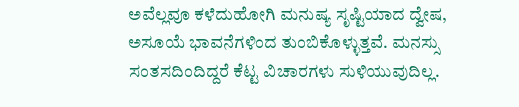ಅವೆಲ್ಲವೂ ಕಳೆದುಹೋಗಿ ಮನುಷ್ಯ ಸೃಷ್ಟಿಯಾದ ದ್ವೇಷ, ಅಸೂಯೆ ಭಾವನೆಗಳಿಂದ ತುಂಬಿಕೊಳ್ಳುತ್ತವೆ. ಮನಸ್ಸು ಸಂತಸದಿಂದಿದ್ದರೆ ಕೆಟ್ಟ ವಿಚಾರಗಳು ಸುಳಿಯುವುದಿಲ್ಲ.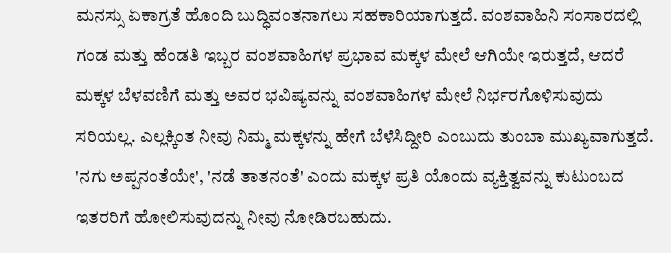ಮನಸ್ಸು ಏಕಾಗ್ರತೆ ಹೊಂದಿ ಬುದ್ಧಿವಂತನಾಗಲು ಸಹಕಾರಿಯಾಗುತ್ತದೆ. ವಂಶವಾಹಿನಿ ಸಂಸಾರದಲ್ಲಿ ಗಂಡ ಮತ್ತು ಹೆಂಡತಿ ಇಬ್ಬರ ವಂಶವಾಹಿಗಳ ಪ್ರಭಾವ ಮಕ್ಕಳ ಮೇಲೆ ಆಗಿಯೇ ಇರುತ್ತದೆ, ಆದರೆ ಮಕ್ಕಳ ಬೆಳವಣಿಗೆ ಮತ್ತು ಅವರ ಭವಿಷ್ಯವನ್ನು ವಂಶವಾಹಿಗಳ ಮೇಲೆ ನಿರ್ಭರಗೊಳಿಸುವುದು ಸರಿಯಲ್ಲ. ಎಲ್ಲಕ್ಕಿಂತ ನೀವು ನಿಮ್ಮ ಮಕ್ಕಳನ್ನು ಹೇಗೆ ಬೆಳೆಸಿದ್ದೀರಿ ಎಂಬುದು ತುಂಬಾ ಮುಖ್ಯವಾಗುತ್ತದೆ. 'ನಗು ಅಪ್ಪನಂತೆಯೇ', 'ನಡೆ ತಾತನಂತೆ' ಎಂದು ಮಕ್ಕಳ ಪ್ರತಿ ಯೊಂದು ವ್ಯಕ್ತಿತ್ವವನ್ನು ಕುಟುಂಬದ ಇತರರಿಗೆ ಹೋಲಿಸುವುದನ್ನು ನೀವು ನೋಡಿರಬಹುದು.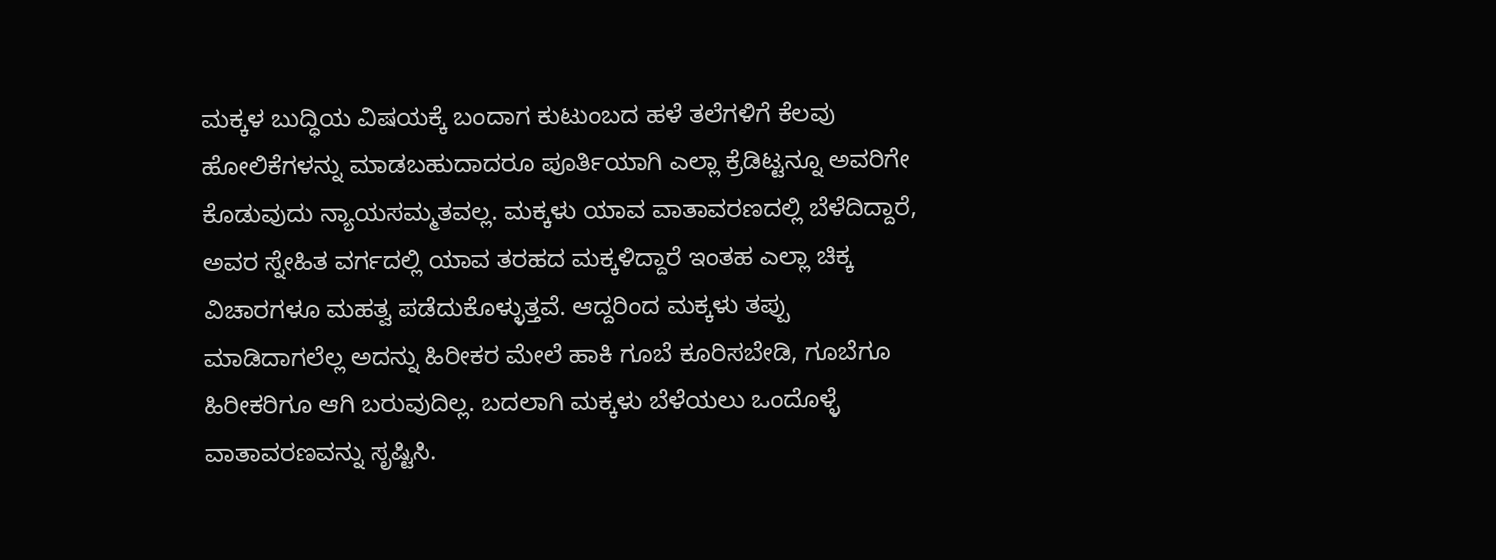ಮಕ್ಕಳ ಬುದ್ಧಿಯ ವಿಷಯಕ್ಕೆ ಬಂದಾಗ ಕುಟುಂಬದ ಹಳೆ ತಲೆಗಳಿಗೆ ಕೆಲವು ಹೋಲಿಕೆಗಳನ್ನು ಮಾಡಬಹುದಾದರೂ ಪೂರ್ತಿಯಾಗಿ ಎಲ್ಲಾ ಕ್ರೆಡಿಟ್ಟನ್ನೂ ಅವರಿಗೇ ಕೊಡುವುದು ನ್ಯಾಯಸಮ್ಮತವಲ್ಲ. ಮಕ್ಕಳು ಯಾವ ವಾತಾವರಣದಲ್ಲಿ ಬೆಳೆದಿದ್ದಾರೆ, ಅವರ ಸ್ನೇಹಿತ ವರ್ಗದಲ್ಲಿ ಯಾವ ತರಹದ ಮಕ್ಕಳಿದ್ದಾರೆ ಇಂತಹ ಎಲ್ಲಾ ಚಿಕ್ಕ ವಿಚಾರಗಳೂ ಮಹತ್ವ ಪಡೆದುಕೊಳ್ಳುತ್ತವೆ. ಆದ್ದರಿಂದ ಮಕ್ಕಳು ತಪ್ಪು ಮಾಡಿದಾಗಲೆಲ್ಲ ಅದನ್ನು ಹಿರೀಕರ ಮೇಲೆ ಹಾಕಿ ಗೂಬೆ ಕೂರಿಸಬೇಡಿ, ಗೂಬೆಗೂ ಹಿರೀಕರಿಗೂ ಆಗಿ ಬರುವುದಿಲ್ಲ. ಬದಲಾಗಿ ಮಕ್ಕಳು ಬೆಳೆಯಲು ಒಂದೊಳ್ಳೆ ವಾತಾವರಣವನ್ನು ಸೃಷ್ಟಿಸಿ.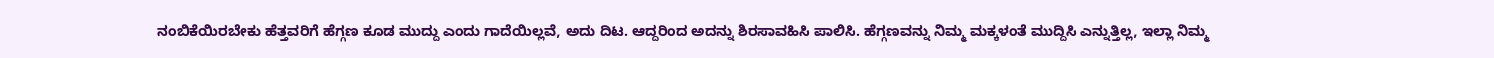ನಂಬಿಕೆಯಿರಬೇಕು ಹೆತ್ತವರಿಗೆ ಹೆಗ್ಗಣ ಕೂಡ ಮುದ್ದು ಎಂದು ಗಾದೆಯಿಲ್ಲವೆ, ಅದು ದಿಟ. ಆದ್ದರಿಂದ ಅದನ್ನು ಶಿರಸಾವಹಿಸಿ ಪಾಲಿಸಿ. ಹೆಗ್ಗಣವನ್ನು ನಿಮ್ಮ ಮಕ್ಕಳಂತೆ ಮುದ್ದಿಸಿ ಎನ್ನುತ್ತಿಲ್ಲ, ಇಲ್ಲಾ ನಿಮ್ಮ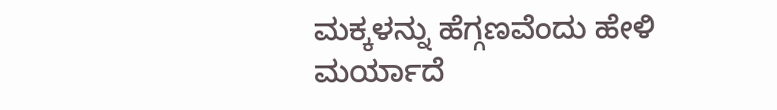ಮಕ್ಕಳನ್ನು ಹೆಗ್ಗಣವೆಂದು ಹೇಳಿ ಮರ್ಯಾದೆ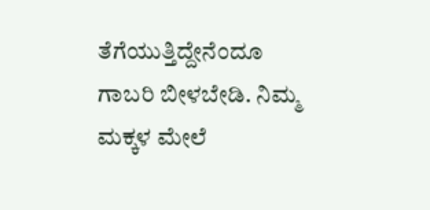ತೆಗೆಯುತ್ತಿದ್ದೇನೆಂದೂ ಗಾಬರಿ ಬೀಳಬೇಡಿ. ನಿಮ್ಮ ಮಕ್ಕಳ ಮೇಲೆ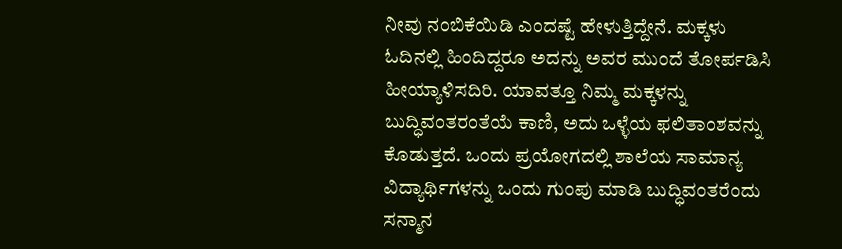ನೀವು ನಂಬಿಕೆಯಿಡಿ ಎಂದಷ್ಟೆ ಹೇಳುತ್ತಿದ್ದೇನೆ. ಮಕ್ಕಳು ಓದಿನಲ್ಲಿ ಹಿಂದಿದ್ದರೂ ಅದನ್ನು ಅವರ ಮುಂದೆ ತೋರ್ಪಡಿಸಿ ಹೀಯ್ಯಾಳಿಸದಿರಿ. ಯಾವತ್ತೂ ನಿಮ್ಮ ಮಕ್ಕಳನ್ನು ಬುದ್ಧಿವಂತರಂತೆಯೆ ಕಾಣಿ, ಅದು ಒಳ್ಳೆಯ ಫಲಿತಾಂಶವನ್ನು ಕೊಡುತ್ತದೆ. ಒಂದು ಪ್ರಯೋಗದಲ್ಲಿ ಶಾಲೆಯ ಸಾಮಾನ್ಯ ವಿದ್ಯಾರ್ಥಿಗಳನ್ನು ಒಂದು ಗುಂಪು ಮಾಡಿ ಬುದ್ಧಿವಂತರೆಂದು ಸನ್ಮಾನ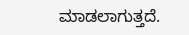ಮಾಡಲಾಗುತ್ತದೆ.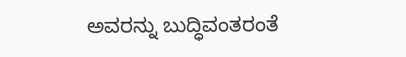ಅವರನ್ನು ಬುದ್ಧಿವಂತರಂತೆ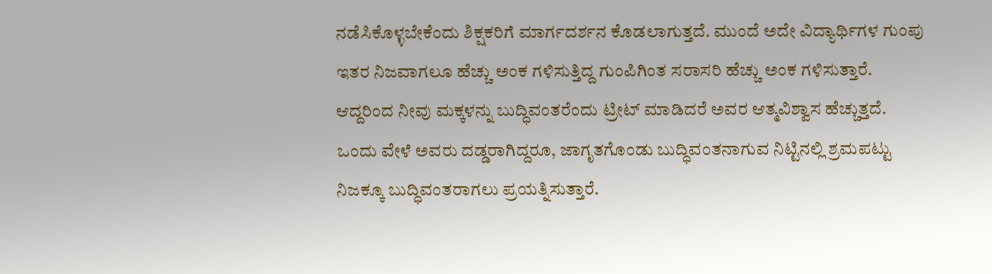ನಡೆಸಿಕೊಳ್ಳಬೇಕೆಂದು ಶಿಕ್ಷಕರಿಗೆ ಮಾರ್ಗದರ್ಶನ ಕೊಡಲಾಗುತ್ತದೆ. ಮುಂದೆ ಅದೇ ವಿದ್ಯಾರ್ಥಿಗಳ ಗುಂಪು ಇತರ ನಿಜವಾಗಲೂ ಹೆಚ್ಚು ಅಂಕ ಗಳಿಸುತ್ತಿದ್ದ ಗುಂಪಿಗಿಂತ ಸರಾಸರಿ ಹೆಚ್ಚು ಅಂಕ ಗಳಿಸುತ್ತಾರೆ. ಆದ್ದರಿಂದ ನೀವು ಮಕ್ಕಳನ್ನು ಬುದ್ಧಿವಂತರೆಂದು ಟ್ರೀಟ್ ಮಾಡಿದರೆ ಅವರ ಆತ್ಮವಿಶ್ವಾಸ ಹೆಚ್ಚುತ್ತದೆ. ಒಂದು ವೇಳೆ ಅವರು ದಡ್ಡರಾಗಿದ್ದರೂ, ಜಾಗೃತಗೊಂಡು ಬುದ್ಧಿವಂತನಾಗುವ ನಿಟ್ಟಿನಲ್ಲಿ ಶ್ರಮಪಟ್ಟು ನಿಜಕ್ಕೂ ಬುದ್ಧಿವಂತರಾಗಲು ಪ್ರಯತ್ನಿಸುತ್ತಾರೆ.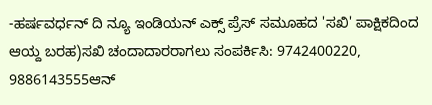-ಹರ್ಷವರ್ಧನ್ ದಿ ನ್ಯೂ ಇಂಡಿಯನ್ ಎಕ್ಸ್ ಪ್ರೆಸ್ ಸಮೂಹದ 'ಸಖಿ' ಪಾಕ್ಷಿಕದಿಂದ ಆಯ್ದ ಬರಹ)ಸಖಿ ಚಂದಾದಾರರಾಗಲು ಸಂಪರ್ಕಿಸಿ: 9742400220, 9886143555ಆನ್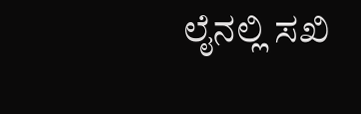ಲೈನಲ್ಲಿ ಸಖಿ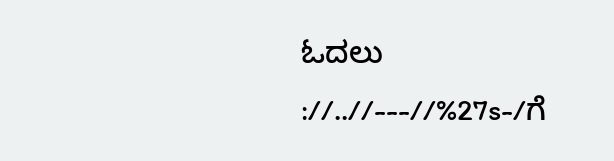ಓದಲು ://..//---//%27s-/ಗೆ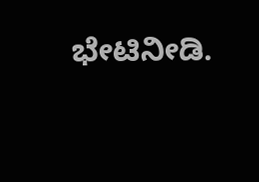ಭೇಟಿನೀಡಿ.